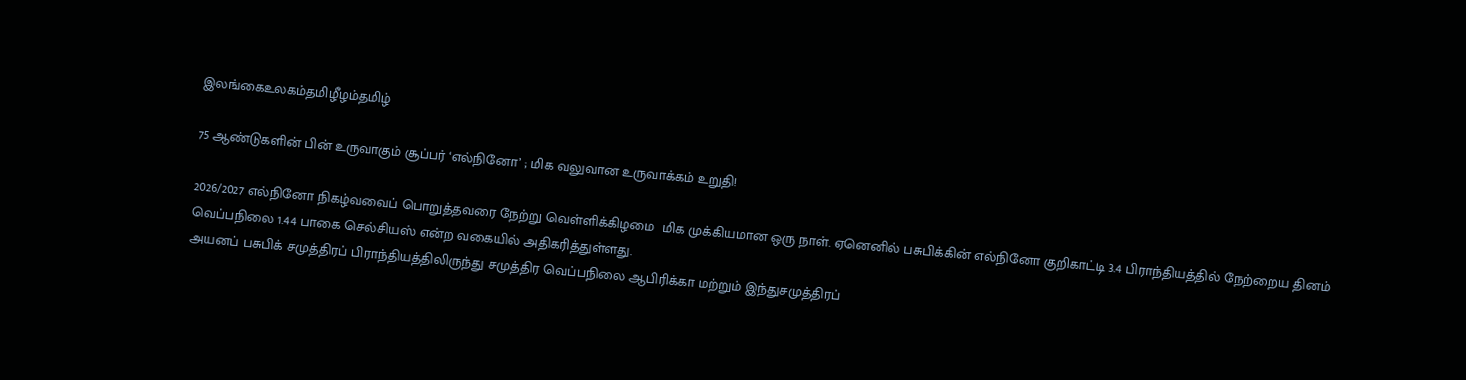இலங்கைஉலகம்தமிழீழம்தமிழ்

75 ஆண்டுகளின் பின் உருவாகும் சூப்பர் ‘எல்நினோ’ ; மிக வலுவான உருவாக்கம் உறுதி!

2026/2027 எல்நினோ நிகழ்வவைப் பொறுத்தவரை நேற்று வெள்ளிக்கிழமை  மிக முக்கியமான ஒரு நாள். ஏனெனில் பசுபிக்கின் எல்நினோ குறிகாட்டி 3.4 பிராந்தியத்தில் நேற்றைய தினம் வெப்பநிலை 1.44 பாகை செல்சியஸ் என்ற வகையில் அதிகரித்துள்ளது.
அயனப் பசுபிக் சமுத்திரப் பிராந்தியத்திலிருந்து சமுத்திர வெப்பநிலை ஆபிரிக்கா மற்றும் இந்துசமுத்திரப்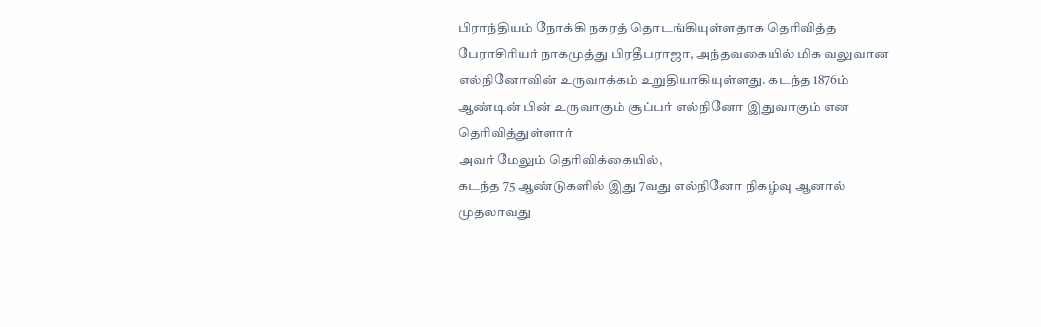பிராந்தியம் நோக்கி நகரத் தொடங்கியுள்ளதாக தெரிவித்த பேராசிரியர் நாகமுத்து பிரதீபராஜா, அந்தவகையில் மிக வலுவான எல்நினோவின் உருவாக்கம் உறுதியாகியுள்ளது. கடந்த 1876ம் ஆண்டின் பின் உருவாகும் சூப்பர் எல்நினோ இதுவாகும் என தெரிவித்துள்ளார்
அவர் மேலும் தெரிவிக்கையில்,
கடந்த 75 ஆண்டுகளில் இது 7வது எல்நினோ நிகழ்வு ஆனால் முதலாவது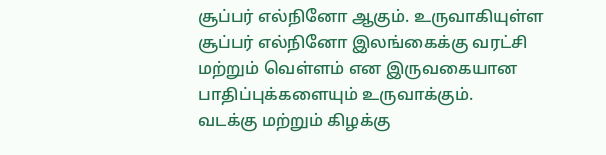சூப்பர் எல்நினோ ஆகும். உருவாகியுள்ள சூப்பர் எல்நினோ இலங்கைக்கு வரட்சி மற்றும் வெள்ளம் என இருவகையான பாதிப்புக்களையும் உருவாக்கும்.
வடக்கு மற்றும் கிழக்கு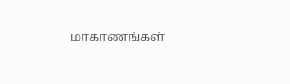மாகாணங்கள்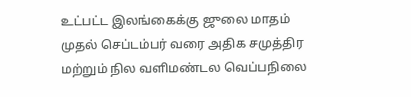உட்பட்ட இலங்கைக்கு ஜுலை மாதம் முதல் செப்டம்பர் வரை அதிக சமுத்திர மற்றும் நில வளிமண்டல வெப்பநிலை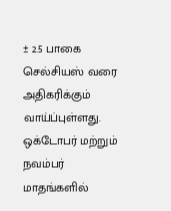± 2.5 பாகை செல்சியஸ் வரை அதிகரிக்கும் வாய்ப்புள்ளது.
ஒக்டோபர் மற்றும் நவம்பர் மாதங்களில்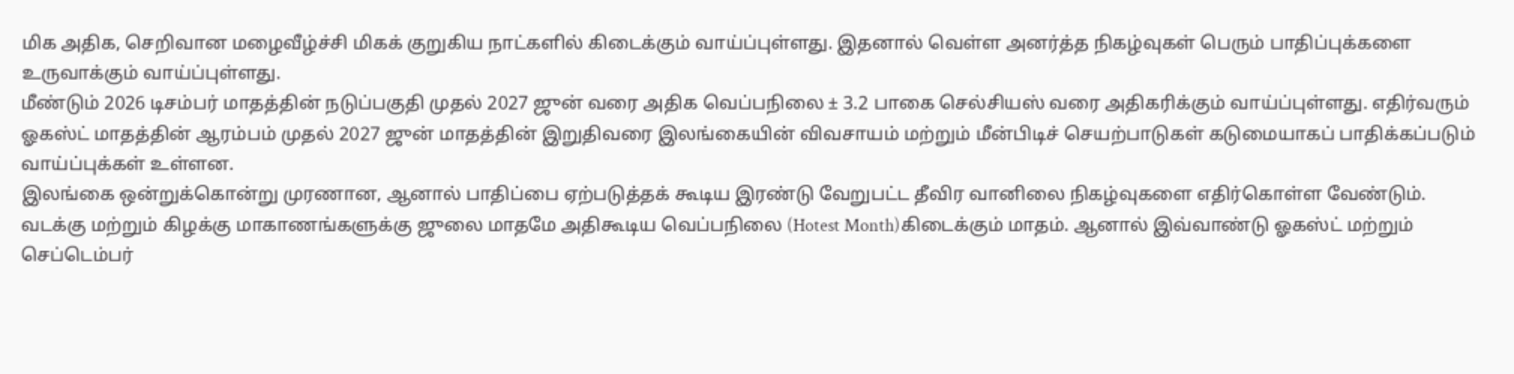மிக அதிக, செறிவான மழைவீழ்ச்சி மிகக் குறுகிய நாட்களில் கிடைக்கும் வாய்ப்புள்ளது. இதனால் வெள்ள அனர்த்த நிகழ்வுகள் பெரும் பாதிப்புக்களை உருவாக்கும் வாய்ப்புள்ளது.
மீண்டும் 2026 டிசம்பர் மாதத்தின் நடுப்பகுதி முதல் 2027 ஜுன் வரை அதிக வெப்பநிலை ± 3.2 பாகை செல்சியஸ் வரை அதிகரிக்கும் வாய்ப்புள்ளது. எதிர்வரும் ஓகஸ்ட் மாதத்தின் ஆரம்பம் முதல் 2027 ஜுன் மாதத்தின் இறுதிவரை இலங்கையின் விவசாயம் மற்றும் மீன்பிடிச் செயற்பாடுகள் கடுமையாகப் பாதிக்கப்படும் வாய்ப்புக்கள் உள்ளன.
இலங்கை ஒன்றுக்கொன்று முரணான, ஆனால் பாதிப்பை ஏற்படுத்தக் கூடிய இரண்டு வேறுபட்ட தீவிர வானிலை நிகழ்வுகளை எதிர்கொள்ள வேண்டும்.
வடக்கு மற்றும் கிழக்கு மாகாணங்களுக்கு ஜுலை மாதமே அதிகூடிய வெப்பநிலை (Hotest Month)கிடைக்கும் மாதம். ஆனால் இவ்வாண்டு ஓகஸ்ட் மற்றும் செப்டெம்பர்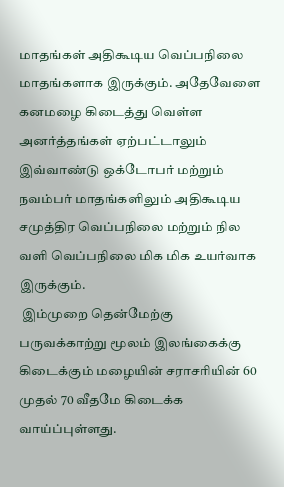மாதங்கள் அதிகூடிய வெப்பநிலை மாதங்களாக இருக்கும். அதேவேளை கனமழை கிடைத்து வெள்ள அனர்த்தங்கள் ஏற்பட்டாலும் இவ்வாண்டு ஒக்டோபர் மற்றும் நவம்பர் மாதங்களிலும் அதிகூடிய சமுத்திர வெப்பநிலை மற்றும் நில வளி வெப்பநிலை மிக மிக உயர்வாக இருக்கும்.
 இம்முறை தென்மேற்கு பருவக்காற்று மூலம் இலங்கைக்கு கிடைக்கும் மழையின் சராசரியின் 60 முதல் 70 வீதமே கிடைக்க வாய்ப்புள்ளது.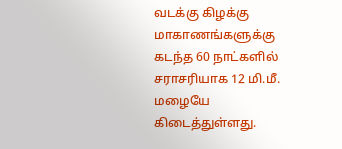வடக்கு கிழக்கு மாகாணங்களுக்கு கடந்த 60 நாட்களில் சராசரியாக 12 மி.மீ. மழையே கிடைத்துள்ளது.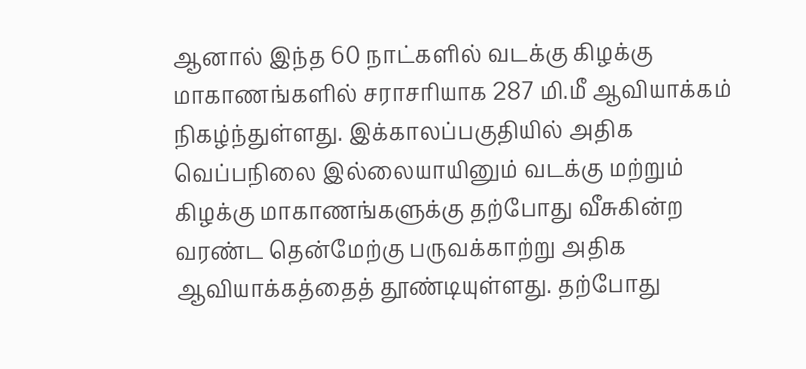ஆனால் இந்த 60 நாட்களில் வடக்கு கிழக்கு மாகாணங்களில் சராசரியாக 287 மி.மீ ஆவியாக்கம் நிகழ்ந்துள்ளது. இக்காலப்பகுதியில் அதிக வெப்பநிலை இல்லையாயினும் வடக்கு மற்றும் கிழக்கு மாகாணங்களுக்கு தற்போது வீசுகின்ற வரண்ட தென்மேற்கு பருவக்காற்று அதிக ஆவியாக்கத்தைத் தூண்டியுள்ளது. தற்போது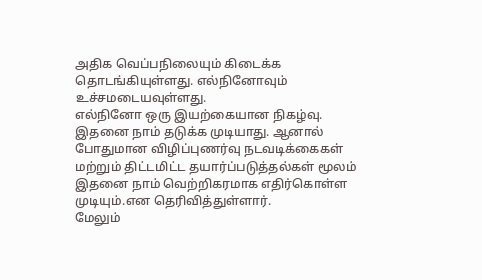அதிக வெப்பநிலையும் கிடைக்க தொடங்கியுள்ளது. எல்நினோவும் உச்சமடையவுள்ளது.
எல்நினோ ஒரு இயற்கையான நிகழ்வு. இதனை நாம் தடுக்க முடியாது. ஆனால் போதுமான விழிப்புணர்வு நடவடிக்கைகள் மற்றும் திட்டமிட்ட தயார்ப்படுத்தல்கள் மூலம் இதனை நாம் வெற்றிகரமாக எதிர்கொள்ள முடியும்.என தெரிவித்துள்ளார்.
மேலும்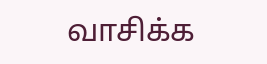வாசிக்க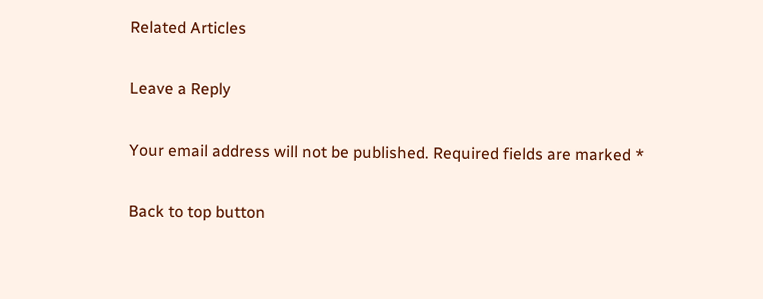Related Articles

Leave a Reply

Your email address will not be published. Required fields are marked *

Back to top button